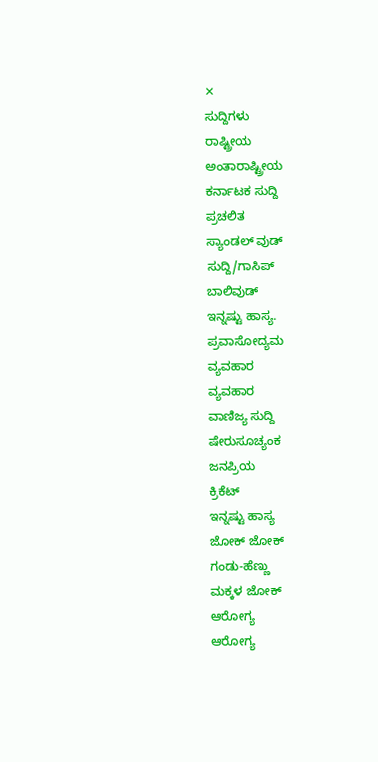✕
ಸುದ್ದಿಗಳು
ರಾಷ್ಟ್ರೀಯ
ಅಂತಾರಾಷ್ಟ್ರೀಯ
ಕರ್ನಾಟಕ ಸುದ್ದಿ
ಪ್ರಚಲಿತ
ಸ್ಯಾಂಡಲ್ ವುಡ್
ಸುದ್ದಿ/ಗಾಸಿಪ್
ಬಾಲಿವುಡ್
ಇನ್ನಷ್ಟು ಹಾಸ್ಯ.
ಪ್ರವಾಸೋದ್ಯಮ
ವ್ಯವಹಾರ
ವ್ಯವಹಾರ
ವಾಣಿಜ್ಯ ಸುದ್ದಿ
ಷೇರುಸೂಚ್ಯಂಕ
ಜನಪ್ರಿಯ
ಕ್ರಿಕೆಟ್
ಇನ್ನಷ್ಟು ಹಾಸ್ಯ
ಜೋಕ್ ಜೋಕ್
ಗಂಡು-ಹೆಣ್ಣು
ಮಕ್ಕಳ ಜೋಕ್
ಆರೋಗ್ಯ
ಆರೋಗ್ಯ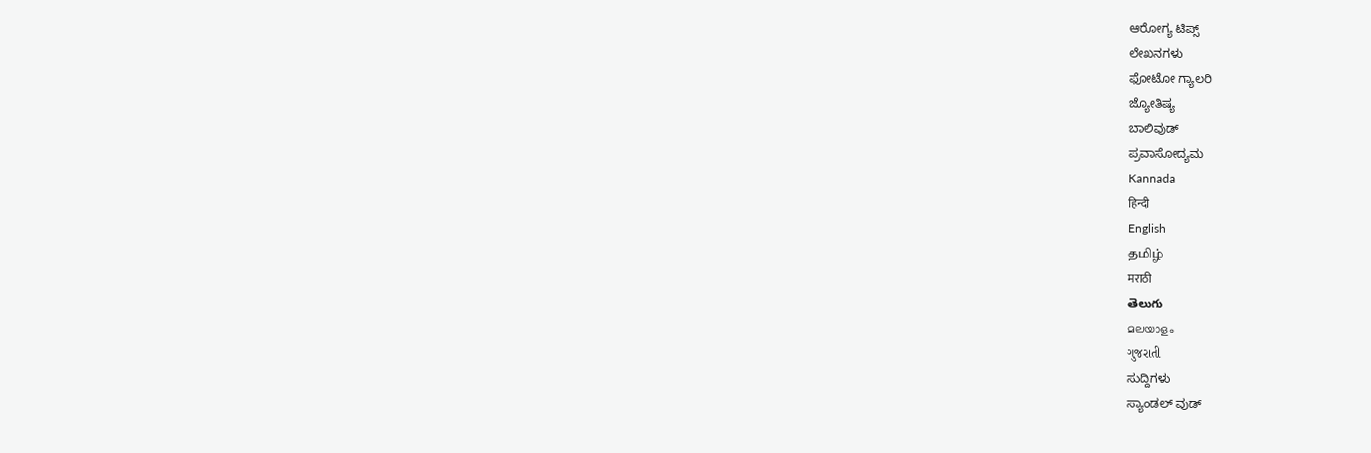ಆರೋಗ್ಯ ಟಿಪ್ಸ್
ಲೇಖನಗಳು
ಫೋಟೋ ಗ್ಯಾಲರಿ
ಜ್ಯೋತಿಷ್ಯ
ಬಾಲಿವುಡ್
ಪ್ರವಾಸೋದ್ಯಮ
Kannada
हिन्दी
English
தமிழ்
मराठी
తెలుగు
മലയാളം
ગુજરાતી
ಸುದ್ದಿಗಳು
ಸ್ಯಾಂಡಲ್ ವುಡ್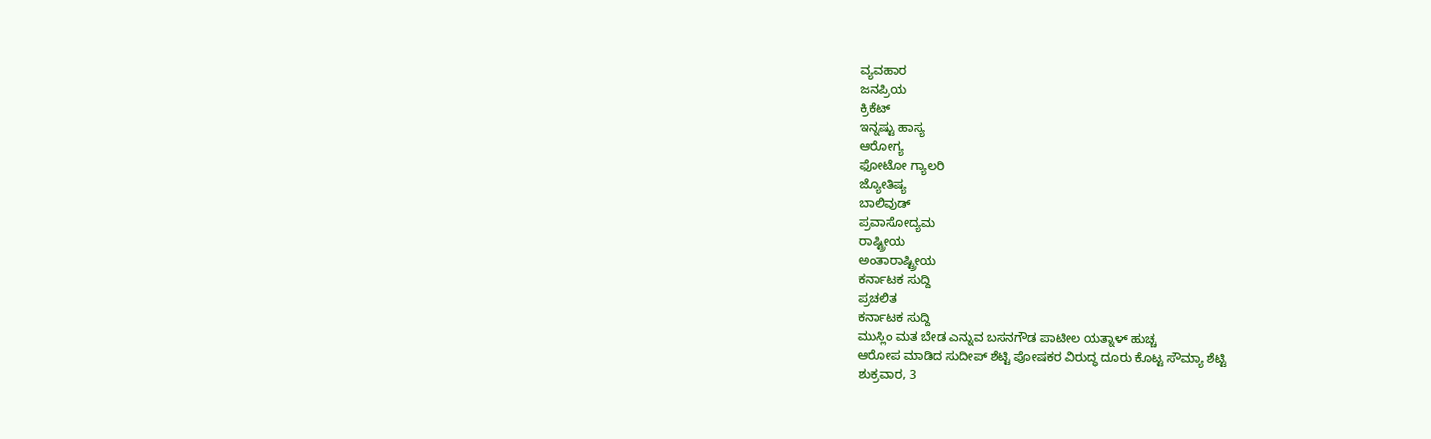ವ್ಯವಹಾರ
ಜನಪ್ರಿಯ
ಕ್ರಿಕೆಟ್
ಇನ್ನಷ್ಟು ಹಾಸ್ಯ
ಆರೋಗ್ಯ
ಫೋಟೋ ಗ್ಯಾಲರಿ
ಜ್ಯೋತಿಷ್ಯ
ಬಾಲಿವುಡ್
ಪ್ರವಾಸೋದ್ಯಮ
ರಾಷ್ಟ್ರೀಯ
ಅಂತಾರಾಷ್ಟ್ರೀಯ
ಕರ್ನಾಟಕ ಸುದ್ದಿ
ಪ್ರಚಲಿತ
ಕರ್ನಾಟಕ ಸುದ್ದಿ
ಮುಸ್ಲಿಂ ಮತ ಬೇಡ ಎನ್ನುವ ಬಸನಗೌಡ ಪಾಟೀಲ ಯತ್ನಾಳ್ ಹುಚ್ಚ
ಆರೋಪ ಮಾಡಿದ ಸುದೀಪ್ ಶೆಟ್ಟಿ ಪೋಷಕರ ವಿರುದ್ಧ ದೂರು ಕೊಟ್ಟ ಸೌಮ್ಯಾ ಶೆಟ್ಟಿ
ಶುಕ್ರವಾರ, 3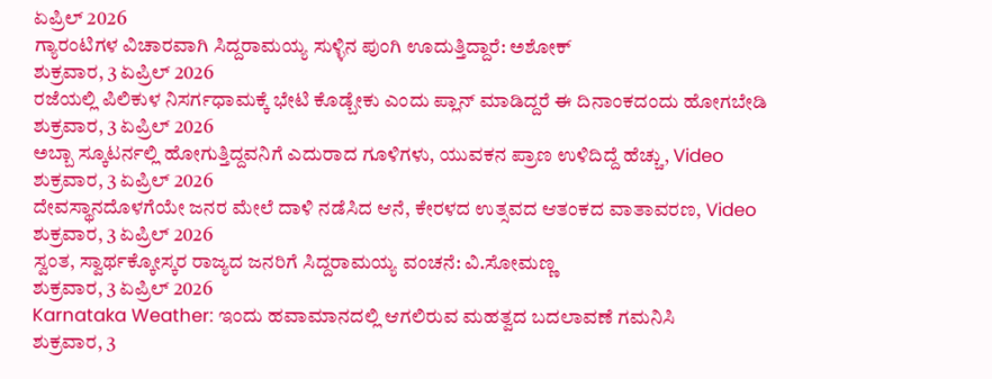ಏಪ್ರಿಲ್ 2026
ಗ್ಯಾರಂಟಿಗಳ ವಿಚಾರವಾಗಿ ಸಿದ್ದರಾಮಯ್ಯ ಸುಳ್ಳಿನ ಪುಂಗಿ ಊದುತ್ತಿದ್ದಾರೆ: ಅಶೋಕ್
ಶುಕ್ರವಾರ, 3 ಏಪ್ರಿಲ್ 2026
ರಜೆಯಲ್ಲಿ ಪಿಲಿಕುಳ ನಿಸರ್ಗಧಾಮಕ್ಕೆ ಭೇಟಿ ಕೊಡ್ಬೇಕು ಎಂದು ಪ್ಲಾನ್ ಮಾಡಿದ್ದರೆ ಈ ದಿನಾಂಕದಂದು ಹೋಗಬೇಡಿ
ಶುಕ್ರವಾರ, 3 ಏಪ್ರಿಲ್ 2026
ಅಬ್ಬಾ ಸ್ಕೂಟರ್ನಲ್ಲಿ ಹೋಗುತ್ತಿದ್ದವನಿಗೆ ಎದುರಾದ ಗೂಳಿಗಳು, ಯುವಕನ ಪ್ರಾಣ ಉಳಿದಿದ್ದೆ ಹೆಚ್ಚು, Video
ಶುಕ್ರವಾರ, 3 ಏಪ್ರಿಲ್ 2026
ದೇವಸ್ಥಾನದೊಳಗೆಯೇ ಜನರ ಮೇಲೆ ದಾಳಿ ನಡೆಸಿದ ಆನೆ, ಕೇರಳದ ಉತ್ಸವದ ಆತಂಕದ ವಾತಾವರಣ, Video
ಶುಕ್ರವಾರ, 3 ಏಪ್ರಿಲ್ 2026
ಸ್ವಂತ, ಸ್ವಾರ್ಥಕ್ಕೋಸ್ಕರ ರಾಜ್ಯದ ಜನರಿಗೆ ಸಿದ್ದರಾಮಯ್ಯ ವಂಚನೆ: ವಿ.ಸೋಮಣ್ಣ
ಶುಕ್ರವಾರ, 3 ಏಪ್ರಿಲ್ 2026
Karnataka Weather: ಇಂದು ಹವಾಮಾನದಲ್ಲಿ ಆಗಲಿರುವ ಮಹತ್ವದ ಬದಲಾವಣೆ ಗಮನಿಸಿ
ಶುಕ್ರವಾರ, 3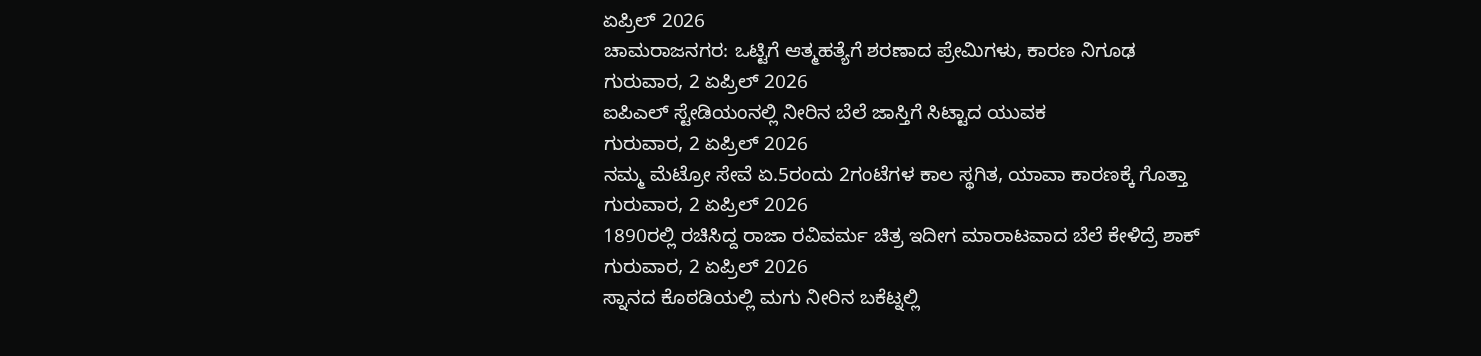ಏಪ್ರಿಲ್ 2026
ಚಾಮರಾಜನಗರ: ಒಟ್ಟಿಗೆ ಆತ್ಮಹತ್ಯೆಗೆ ಶರಣಾದ ಪ್ರೇಮಿಗಳು, ಕಾರಣ ನಿಗೂಢ
ಗುರುವಾರ, 2 ಏಪ್ರಿಲ್ 2026
ಐಪಿಎಲ್ ಸ್ಟೇಡಿಯಂನಲ್ಲಿ ನೀರಿನ ಬೆಲೆ ಜಾಸ್ತಿಗೆ ಸಿಟ್ಟಾದ ಯುವಕ
ಗುರುವಾರ, 2 ಏಪ್ರಿಲ್ 2026
ನಮ್ಮ ಮೆಟ್ರೋ ಸೇವೆ ಏ.5ರಂದು 2ಗಂಟೆಗಳ ಕಾಲ ಸ್ಥಗಿತ, ಯಾವಾ ಕಾರಣಕ್ಕೆ ಗೊತ್ತಾ
ಗುರುವಾರ, 2 ಏಪ್ರಿಲ್ 2026
1890ರಲ್ಲಿ ರಚಿಸಿದ್ದ ರಾಜಾ ರವಿವರ್ಮ ಚಿತ್ರ ಇದೀಗ ಮಾರಾಟವಾದ ಬೆಲೆ ಕೇಳಿದ್ರೆ ಶಾಕ್
ಗುರುವಾರ, 2 ಏಪ್ರಿಲ್ 2026
ಸ್ನಾನದ ಕೊಠಡಿಯಲ್ಲಿ ಮಗು ನೀರಿನ ಬಕೆಟ್ನಲ್ಲಿ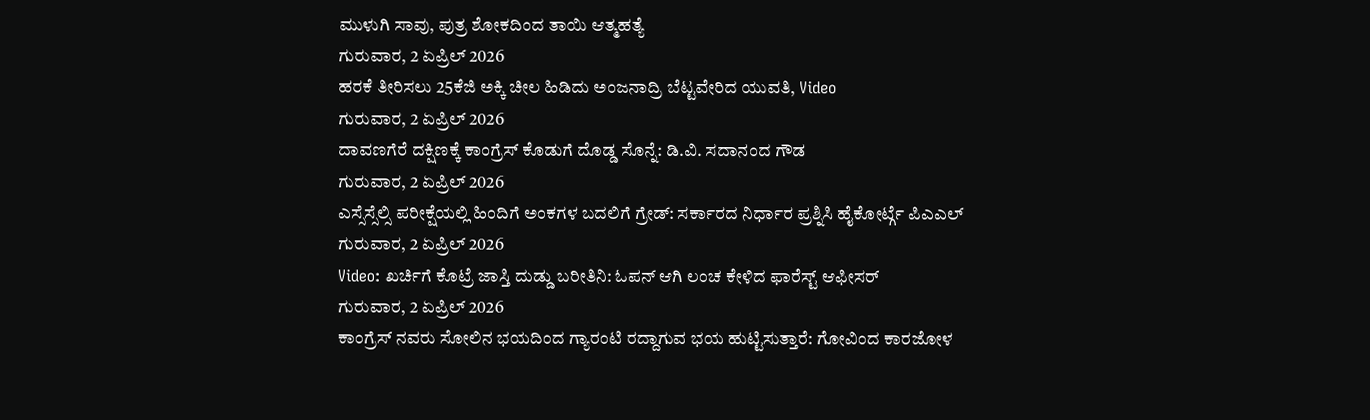ಮುಳುಗಿ ಸಾವು, ಪುತ್ರ ಶೋಕದಿಂದ ತಾಯಿ ಆತ್ಮಹತ್ಯೆ
ಗುರುವಾರ, 2 ಏಪ್ರಿಲ್ 2026
ಹರಕೆ ತೀರಿಸಲು 25ಕೆಜಿ ಅಕ್ಕಿ ಚೀಲ ಹಿಡಿದು ಅಂಜನಾದ್ರಿ ಬೆಟ್ಟವೇರಿದ ಯುವತಿ, Video
ಗುರುವಾರ, 2 ಏಪ್ರಿಲ್ 2026
ದಾವಣಗೆರೆ ದಕ್ಷಿಣಕ್ಕೆ ಕಾಂಗ್ರೆಸ್ ಕೊಡುಗೆ ದೊಡ್ಡ ಸೊನ್ನೆ: ಡಿ.ವಿ. ಸದಾನಂದ ಗೌಡ
ಗುರುವಾರ, 2 ಏಪ್ರಿಲ್ 2026
ಎಸ್ಸೆಸ್ಸೆಲ್ಸಿ ಪರೀಕ್ಷೆಯಲ್ಲಿ ಹಿಂದಿಗೆ ಅಂಕಗಳ ಬದಲಿಗೆ ಗ್ರೇಡ್: ಸರ್ಕಾರದ ನಿರ್ಧಾರ ಪ್ರಶ್ನಿಸಿ ಹೈಕೋರ್ಟ್ಗೆ ಪಿಎಎಲ್
ಗುರುವಾರ, 2 ಏಪ್ರಿಲ್ 2026
Video: ಖರ್ಚಿಗೆ ಕೊಟ್ರೆ ಜಾಸ್ತಿ ದುಡ್ಡು ಬರೀತಿನಿ: ಓಪನ್ ಆಗಿ ಲಂಚ ಕೇಳಿದ ಫಾರೆಸ್ಟ್ ಆಫೀಸರ್
ಗುರುವಾರ, 2 ಏಪ್ರಿಲ್ 2026
ಕಾಂಗ್ರೆಸ್ ನವರು ಸೋಲಿನ ಭಯದಿಂದ ಗ್ಯಾರಂಟಿ ರದ್ದಾಗುವ ಭಯ ಹುಟ್ಟಿಸುತ್ತಾರೆ: ಗೋವಿಂದ ಕಾರಜೋಳ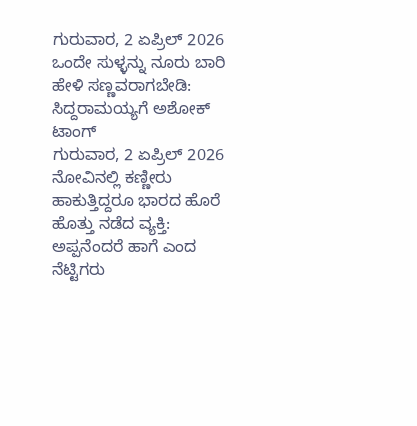ಗುರುವಾರ, 2 ಏಪ್ರಿಲ್ 2026
ಒಂದೇ ಸುಳ್ಳನ್ನು ನೂರು ಬಾರಿ ಹೇಳಿ ಸಣ್ಣವರಾಗಬೇಡಿ: ಸಿದ್ದರಾಮಯ್ಯಗೆ ಅಶೋಕ್ ಟಾಂಗ್
ಗುರುವಾರ, 2 ಏಪ್ರಿಲ್ 2026
ನೋವಿನಲ್ಲಿ ಕಣ್ಣೀರು ಹಾಕುತ್ತಿದ್ದರೂ ಭಾರದ ಹೊರೆ ಹೊತ್ತು ನಡೆದ ವ್ಯಕ್ತಿ: ಅಪ್ಪನೆಂದರೆ ಹಾಗೆ ಎಂದ ನೆಟ್ಟಿಗರು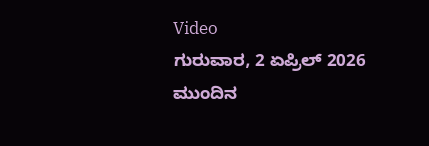Video
ಗುರುವಾರ, 2 ಏಪ್ರಿಲ್ 2026
ಮುಂದಿನ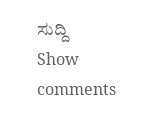ಸುದ್ದಿ
Show comments